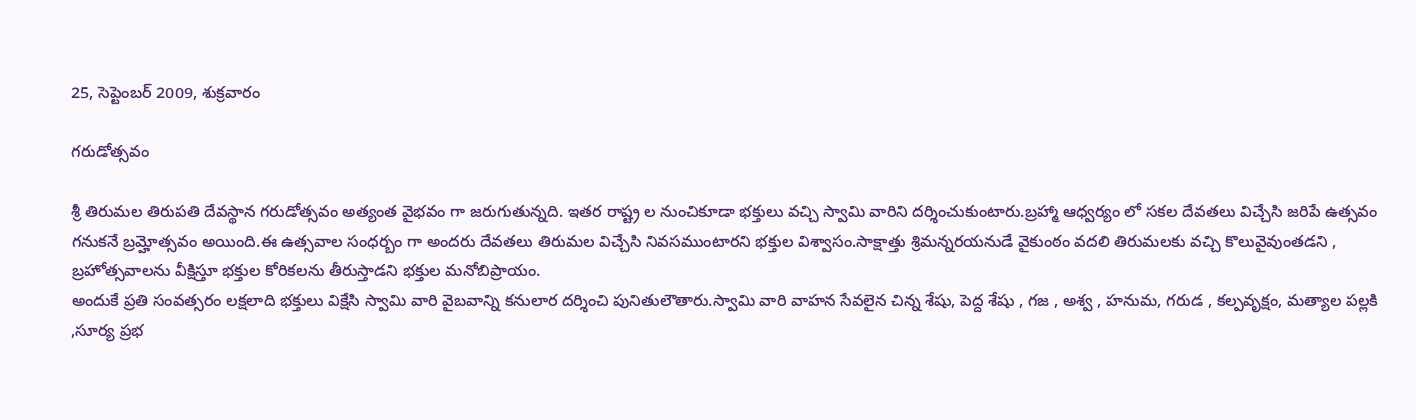25, సెప్టెంబర్ 2009, శుక్రవారం

గరుడోత్సవం

శ్రీ తిరుమల తిరుపతి దేవస్థాన గరుడోత్సవం అత్యంత వైభవం గా జరుగుతున్నది. ఇతర రాష్ట్ర ల నుంచికూడా భక్తులు వచ్చి స్వామి వారిని దర్శించుకుంటారు.బ్రహ్మా ఆధ్వర్యం లో సకల దేవతలు విచ్చేసి జరిపే ఉత్సవం గనుకనే బ్రమ్హోత్సవం అయింది.ఈ ఉత్సవాల సంధర్బం గా అందరు దేవతలు తిరుమల విచ్చేసి నివసముంటారని భక్తుల విశ్వాసం.సాక్షాత్తు శ్రిమన్నరయనుడే వైకుంఠం వదలి తిరుమలకు వచ్చి కొలువైవుంతడని , బ్రహోత్సవాలను వీక్షిస్తూ భక్తుల కోరికలను తీరుస్తాడని భక్తుల మనోబిప్రాయం.
అందుకే ప్రతి సంవత్సరం లక్షలాది భక్తులు విక్షేసి స్వామి వారి వైబవాన్ని కనులార దర్శించి పునితులౌతారు.స్వామి వారి వాహన సేవలైన చిన్న శేషు, పెద్ద శేషు , గజ , అశ్వ , హనుమ, గరుడ , కల్పవృక్షం, మత్యాల పల్లకి ,సూర్య ప్రభ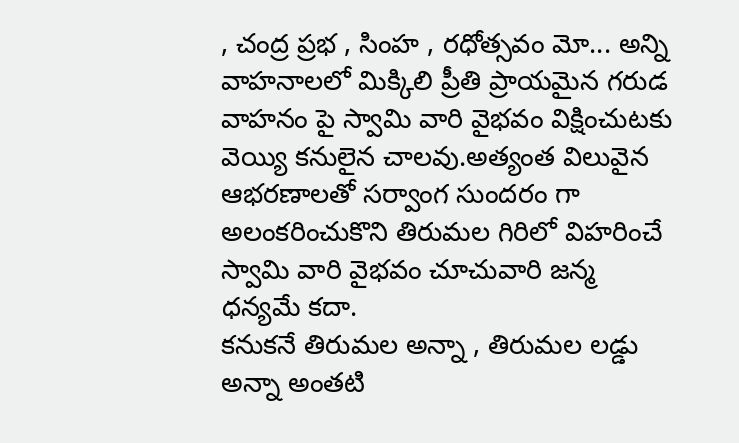, చంద్ర ప్రభ , సింహ , రధోత్సవం మో... అన్ని వాహనాలలో మిక్కిలి ప్రీతి ప్రాయమైన గరుడ వాహనం పై స్వామి వారి వైభవం విక్షించుటకు వెయ్యి కనులైన చాలవు.అత్యంత విలువైన ఆభరణాలతో సర్వాంగ సుందరం గా అలంకరించుకొని తిరుమల గిరిలో విహరించే స్వామి వారి వైభవం చూచువారి జన్మ ధన్యమే కదా.
కనుకనే తిరుమల అన్నా , తిరుమల లడ్డు అన్నా అంతటి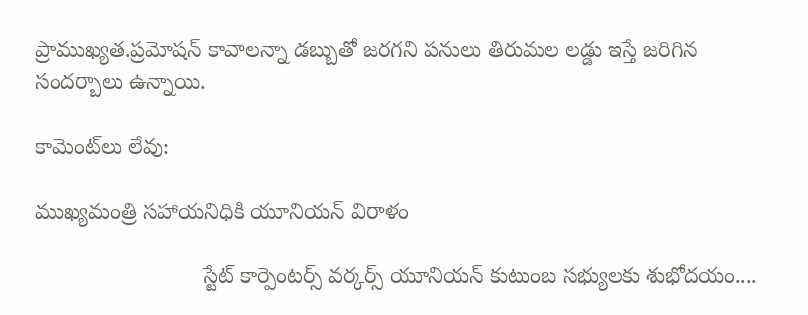ప్రాముఖ్యత.ప్రమోషన్ కావాలన్నా డబ్బుతో జరగని పనులు తిరుమల లడ్డు ఇస్తే జరిగిన సందర్బాలు ఉన్నాయి.

కామెంట్‌లు లేవు:

ముఖ్యమంత్రి సహాయనిధికి యూనియన్ విరాళం

                           స్టేట్ కార్పెంటర్స్ వర్కర్స్ యూనియన్ కుటుంబ సభ్యులకు శుభోదయం....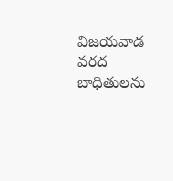విజయవాడ వరద బాధితులను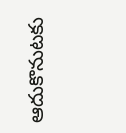ఆదుకొనుటకు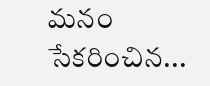మనం సేకరించిన...